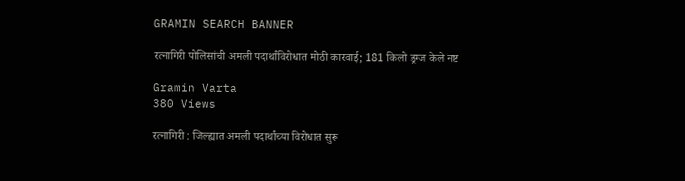GRAMIN SEARCH BANNER

रत्नागिरी पोलिसांची अमली पदार्थांविरोधात मोठी कारवाई; 181 किलो ड्रग्ज केले नष्ट

Gramin Varta
380 Views

रत्नागिरी : जिल्ह्यात अमली पदार्थांच्या विरोधात सुरू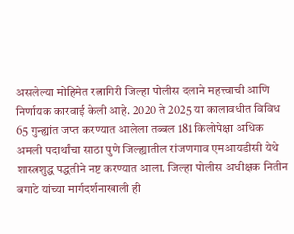असलेल्या मोहिमेत रत्नागिरी जिल्हा पोलीस दलाने महत्त्वाची आणि निर्णायक कारवाई केली आहे. 2020 ते 2025 या कालावधीत विविध 65 गुन्ह्यांत जप्त करण्यात आलेला तब्बल 181 किलोपेक्षा अधिक अमली पदार्थांचा साठा पुणे जिल्ह्यातील रांजणगाव एमआयडीसी येथे शास्त्रशुद्ध पद्धतीने नष्ट करण्यात आला. जिल्हा पोलीस अधीक्षक नितीन बगाटे यांच्या मार्गदर्शनाखाली ही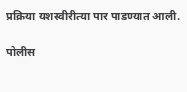प्रक्रिया यशस्वीरीत्या पार पाडण्यात आली.

पोलीस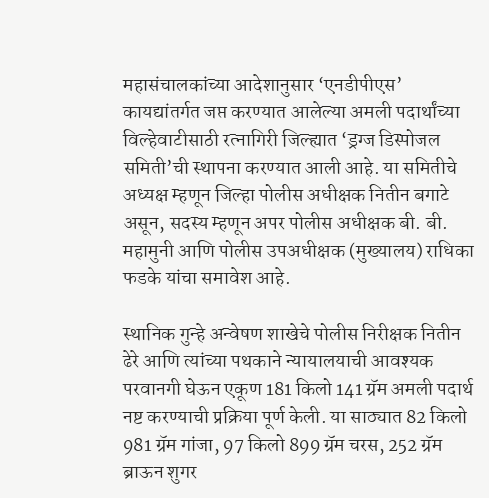महासंचालकांच्या आदेशानुसार ‘एनडीपीएस’ कायद्यांतर्गत जप्त करण्यात आलेल्या अमली पदार्थांच्या विल्हेवाटीसाठी रत्नागिरी जिल्ह्यात ‘ड्रग्ज डिस्पोजल समिती’ची स्थापना करण्यात आली आहे. या समितीचे अध्यक्ष म्हणून जिल्हा पोलीस अधीक्षक नितीन बगाटे असून, सदस्य म्हणून अपर पोलीस अधीक्षक बी. बी. महामुनी आणि पोलीस उपअधीक्षक (मुख्यालय) राधिका फडके यांचा समावेश आहे.

स्थानिक गुन्हे अन्वेषण शाखेचे पोलीस निरीक्षक नितीन ढेरे आणि त्यांच्या पथकाने न्यायालयाची आवश्यक परवानगी घेऊन एकूण 181 किलो 141 ग्रॅम अमली पदार्थ नष्ट करण्याची प्रक्रिया पूर्ण केली. या साठ्यात 82 किलो 981 ग्रॅम गांजा, 97 किलो 899 ग्रॅम चरस, 252 ग्रॅम ब्राऊन शुगर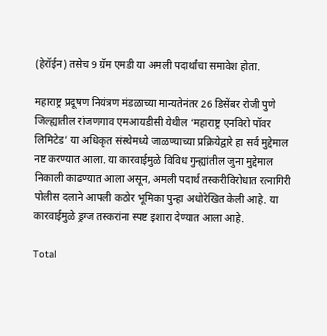(हेरॉईन) तसेच 9 ग्रॅम एमडी या अमली पदार्थांचा समावेश होता.

महाराष्ट्र प्रदूषण नियंत्रण मंडळाच्या मान्यतेनंतर 26 डिसेंबर रोजी पुणे जिल्ह्यातील रांजणगाव एमआयडीसी येथील ‘महाराष्ट्र एनविरो पॉवर लिमिटेड’ या अधिकृत संस्थेमध्ये जाळण्याच्या प्रक्रियेद्वारे हा सर्व मुद्देमाल नष्ट करण्यात आला. या कारवाईमुळे विविध गुन्ह्यांतील जुना मुद्देमाल निकाली काढण्यात आला असून, अमली पदार्थ तस्करीविरोधात रत्नागिरी पोलीस दलाने आपली कठोर भूमिका पुन्हा अधोरेखित केली आहे. या कारवाईमुळे ड्रग्ज तस्करांना स्पष्ट इशारा देण्यात आला आहे.

Total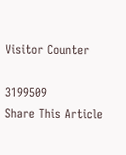Visitor Counter

3199509
Share This Article